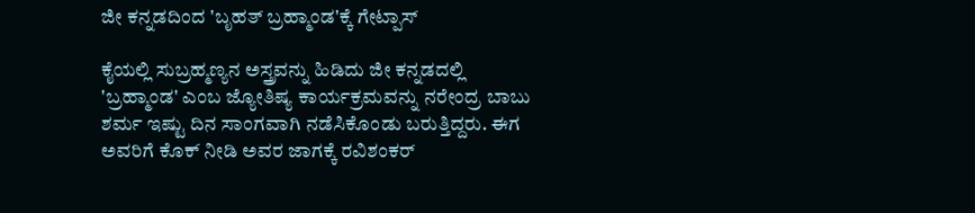ಜೀ ಕನ್ನಡದಿಂದ 'ಬೃಹತ್ ಬ್ರಹ್ಮಾಂಡ'ಕ್ಕೆ ಗೇಟ್ಪಾಸ್

ಕೈಯಲ್ಲಿ ಸುಬ್ರಹ್ಮಣ್ಯನ ಅಸ್ತ್ರವನ್ನು ಹಿಡಿದು ಜೀ ಕನ್ನಡದಲ್ಲಿ 'ಬ್ರಹ್ಮಾಂಡ' ಎಂಬ ಜ್ಯೋತಿಷ್ಯ ಕಾರ್ಯಕ್ರಮವನ್ನು ನರೇಂದ್ರ ಬಾಬು ಶರ್ಮ ಇಷ್ಟು ದಿನ ಸಾಂಗವಾಗಿ ನಡೆಸಿಕೊಂಡು ಬರುತ್ತಿದ್ದರು. ಈಗ ಅವರಿಗೆ ಕೊಕ್ ನೀಡಿ ಅವರ ಜಾಗಕ್ಕೆ ರವಿಶಂಕರ್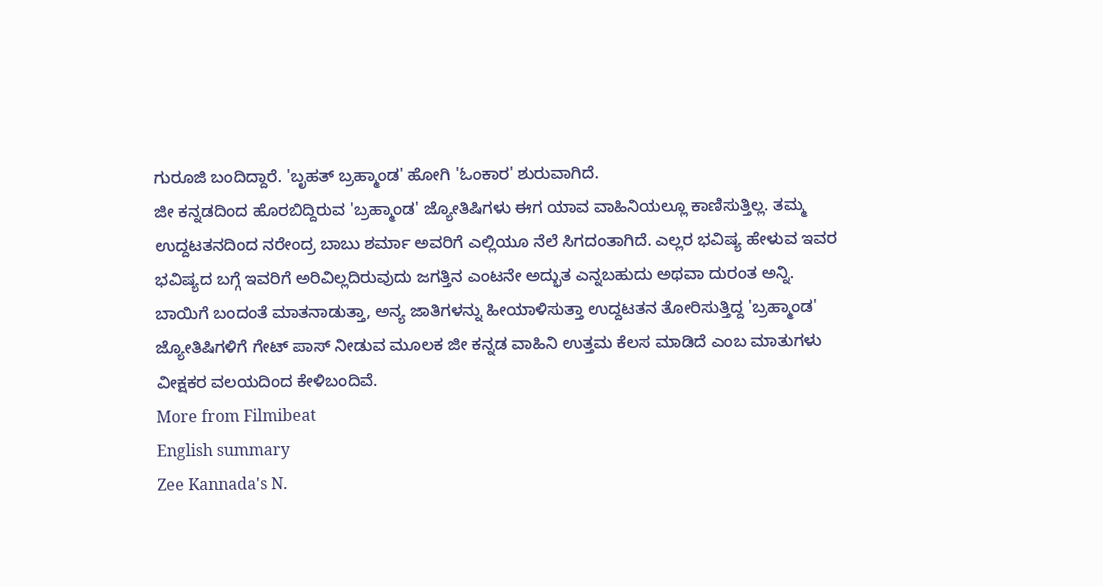ಗುರೂಜಿ ಬಂದಿದ್ದಾರೆ. 'ಬೃಹತ್ ಬ್ರಹ್ಮಾಂಡ' ಹೋಗಿ 'ಓಂಕಾರ' ಶುರುವಾಗಿದೆ.
ಜೀ ಕನ್ನಡದಿಂದ ಹೊರಬಿದ್ದಿರುವ 'ಬ್ರಹ್ಮಾಂಡ' ಜ್ಯೋತಿಷಿಗಳು ಈಗ ಯಾವ ವಾಹಿನಿಯಲ್ಲೂ ಕಾಣಿಸುತ್ತಿಲ್ಲ. ತಮ್ಮ ಉದ್ದಟತನದಿಂದ ನರೇಂದ್ರ ಬಾಬು ಶರ್ಮಾ ಅವರಿಗೆ ಎಲ್ಲಿಯೂ ನೆಲೆ ಸಿಗದಂತಾಗಿದೆ. ಎಲ್ಲರ ಭವಿಷ್ಯ ಹೇಳುವ ಇವರ ಭವಿಷ್ಯದ ಬಗ್ಗೆ ಇವರಿಗೆ ಅರಿವಿಲ್ಲದಿರುವುದು ಜಗತ್ತಿನ ಎಂಟನೇ ಅದ್ಭುತ ಎನ್ನಬಹುದು ಅಥವಾ ದುರಂತ ಅನ್ನಿ.
ಬಾಯಿಗೆ ಬಂದಂತೆ ಮಾತನಾಡುತ್ತಾ, ಅನ್ಯ ಜಾತಿಗಳನ್ನು ಹೀಯಾಳಿಸುತ್ತಾ ಉದ್ದಟತನ ತೋರಿಸುತ್ತಿದ್ದ 'ಬ್ರಹ್ಮಾಂಡ' ಜ್ಯೋತಿಷಿಗಳಿಗೆ ಗೇಟ್ ಪಾಸ್ ನೀಡುವ ಮೂಲಕ ಜೀ ಕನ್ನಡ ವಾಹಿನಿ ಉತ್ತಮ ಕೆಲಸ ಮಾಡಿದೆ ಎಂಬ ಮಾತುಗಳು ವೀಕ್ಷಕರ ವಲಯದಿಂದ ಕೇಳಿಬಂದಿವೆ.
More from Filmibeat
English summary
Zee Kannada's N.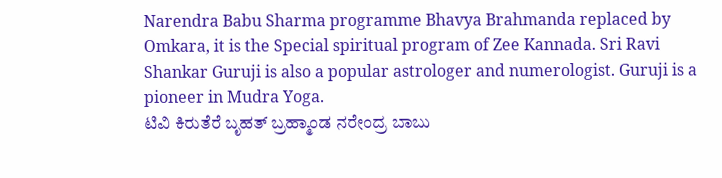Narendra Babu Sharma programme Bhavya Brahmanda replaced by Omkara, it is the Special spiritual program of Zee Kannada. Sri Ravi Shankar Guruji is also a popular astrologer and numerologist. Guruji is a pioneer in Mudra Yoga.
ಟಿವಿ ಕಿರುತೆರೆ ಬೃಹತ್ ಬ್ರಹ್ಮಾಂಡ ನರೇಂದ್ರ ಬಾಬು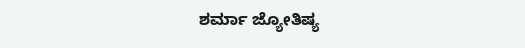ಶರ್ಮಾ ಜ್ಯೋತಿಷ್ಯ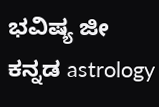ಭವಿಷ್ಯ ಜೀ ಕನ್ನಡ astrology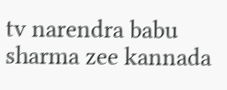tv narendra babu sharma zee kannada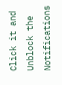Click it and Unblock the Notifications